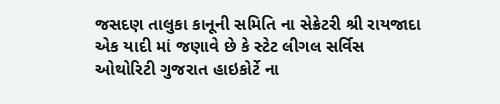જસદણ તાલુકા કાનૂની સમિતિ ના સેક્રેટરી શ્રી રાયજાદા એક યાદી માં જણાવે છે કે સ્ટેટ લીગલ સર્વિસ ઓથોરિટી ગુજરાત હાઇકોર્ટે ના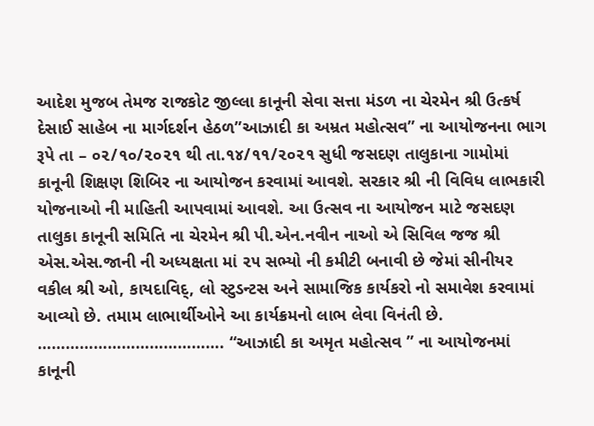આદેશ મુજબ તેમજ રાજકોટ જીલ્લા કાનૂની સેવા સત્તા મંડળ ના ચેરમેન શ્રી ઉત્કર્ષ દેસાઈ સાહેબ ના માર્ગદર્શન હેઠળ”આઝાદી કા અમ્રત મહોત્સવ” ના આયોજનના ભાગ રૂપે તા – ૦૨/૧૦/૨૦૨૧ થી તા.૧૪/૧૧/૨૦૨૧ સુધી જસદણ તાલુકાના ગામોમાં કાનૂની શિક્ષણ શિબિર ના આયોજન કરવામાં આવશે. સરકાર શ્રી ની વિવિધ લાભકારી યોજનાઓ ની માહિતી આપવામાં આવશે. આ ઉત્સવ ના આયોજન માટે જસદણ તાલુકા કાનૂની સમિતિ ના ચેરમેન શ્રી પી.એન.નવીન નાઓ એ સિવિલ જજ શ્રી એસ.એસ.જાની ની અધ્યક્ષતા માં ૨૫ સભ્યો ની કમીટી બનાવી છે જેમાં સીનીયર વકીલ શ્રી ઓ, કાયદાવિદ્, લો સ્ટુડન્ટસ અને સામાજિક કાર્યકરો નો સમાવેશ કરવામાં આવ્યો છે. તમામ લાભાર્થીઓને આ કાર્યક્રમનો લાભ લેવા વિનંતી છે.
…………………………………. “આઝાદી કા અમૃત મહોત્સવ ” ના આયોજનમાં કાનૂની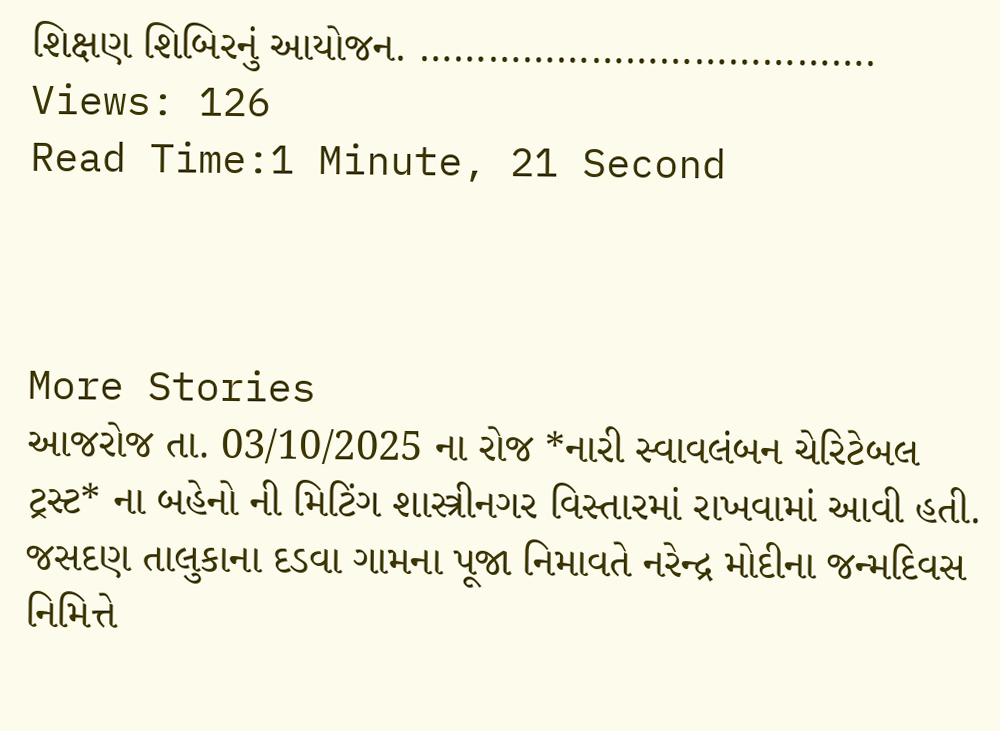શિક્ષણ શિબિરનું આયોજન. ………………………………….
Views: 126
Read Time:1 Minute, 21 Second



More Stories
આજરોજ તા. 03/10/2025 ના રોજ *નારી સ્વાવલંબન ચેરિટેબલ ટ્રસ્ટ* ના બહેનો ની મિટિંગ શાસ્ત્રીનગર વિસ્તારમાં રાખવામાં આવી હતી.
જસદણ તાલુકાના દડવા ગામના પૂજા નિમાવતે નરેન્દ્ર મોદીના જન્મદિવસ નિમિત્તે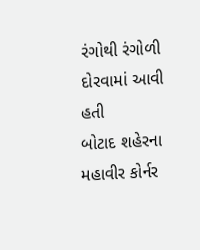રંગોથી રંગોળી દોરવામાં આવી હતી
બોટાદ શહેરના મહાવીર કોર્નર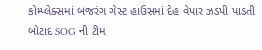કોમ્પ્લેક્સમાં બજરંગ ગેસ્ટ હાઉસમાં દેહ વેપાર ઝડપી પાડતી બોટાદ SOG ની ટીમ